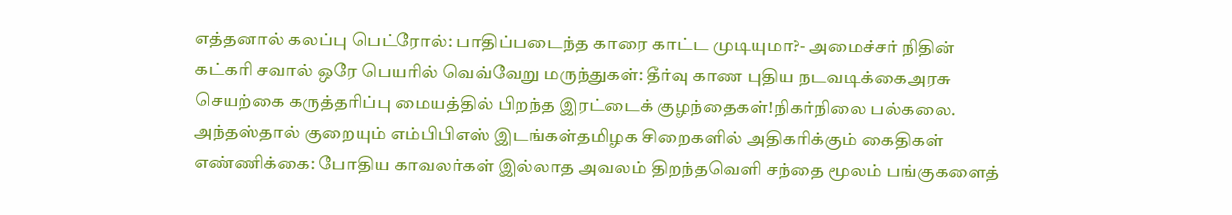எத்தனால் கலப்பு பெட்ரோல்: பாதிப்படைந்த காரை காட்ட முடியுமா?- அமைச்சர் நிதின் கட்கரி சவால் ஒரே பெயரில் வெவ்வேறு மருந்துகள்: தீர்வு காண புதிய நடவடிக்கைஅரசு செயற்கை கருத்தரிப்பு மையத்தில் பிறந்த இரட்டைக் குழந்தைகள்!நிகர்நிலை பல்கலை. அந்தஸ்தால் குறையும் எம்பிபிஎஸ் இடங்கள்தமிழக சிறைகளில் அதிகரிக்கும் கைதிகள் எண்ணிக்கை: போதிய காவலர்கள் இல்லாத அவலம் திறந்தவெளி சந்தை மூலம் பங்குகளைத்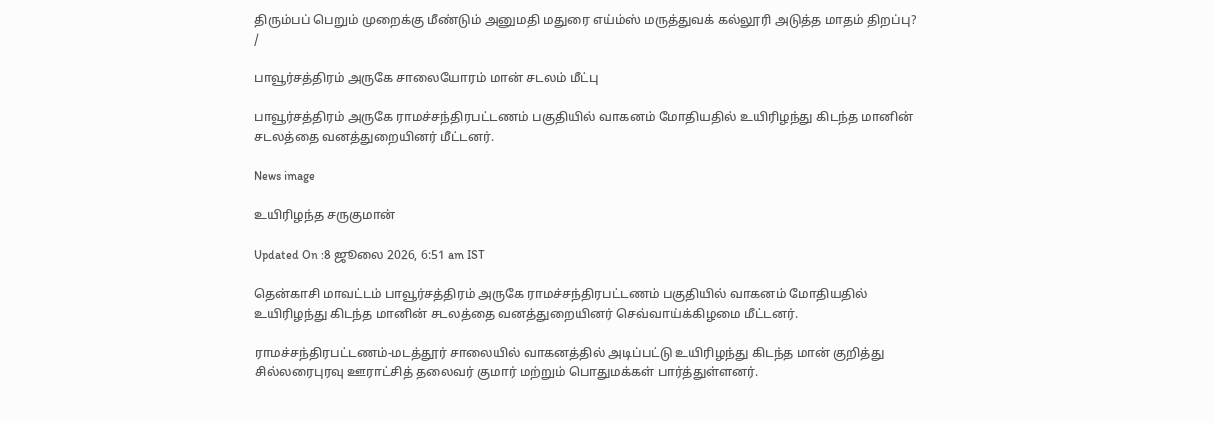திரும்பப் பெறும் முறைக்கு மீண்டும் அனுமதி மதுரை எய்ம்ஸ் மருத்துவக் கல்லூரி அடுத்த மாதம் திறப்பு?
/

பாவூர்சத்திரம் அருகே சாலையோரம் மான் சடலம் மீட்பு

பாவூர்சத்திரம் அருகே ராமச்சந்திரபட்டணம் பகுதியில் வாகனம் மோதியதில் உயிரிழந்து கிடந்த மானின் சடலத்தை வனத்துறையினர் மீட்டனர்.

News image

உயிரிழந்த சருகுமான்

Updated On :8 ஜூலை 2026, 6:51 am IST

தென்காசி மாவட்டம் பாவூர்சத்திரம் அருகே ராமச்சந்திரபட்டணம் பகுதியில் வாகனம் மோதியதில் உயிரிழந்து கிடந்த மானின் சடலத்தை வனத்துறையினர் செவ்வாய்க்கிழமை மீட்டனர்.

ராமச்சந்திரபட்டணம்-மடத்தூர் சாலையில் வாகனத்தில் அடிப்பட்டு உயிரிழந்து கிடந்த மான் குறித்து சில்லரைபுரவு ஊராட்சித் தலைவர் குமார் மற்றும் பொதுமக்கள் பார்த்துள்ளனர்.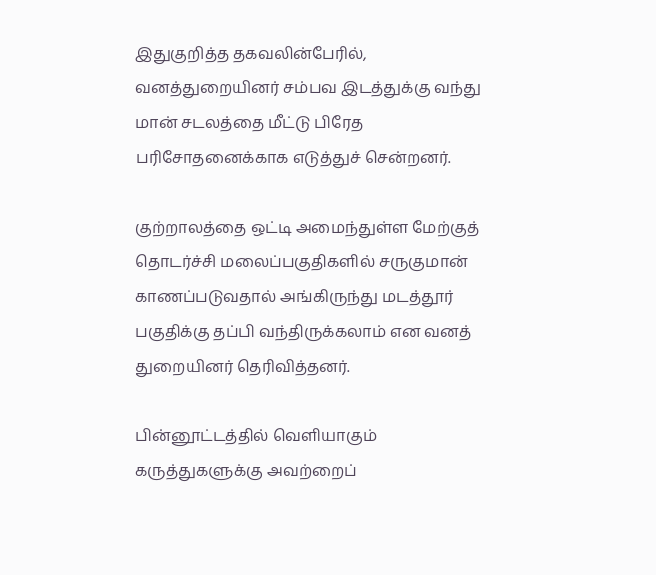இதுகுறித்த தகவலின்பேரில், வனத்துறையினர் சம்பவ இடத்துக்கு வந்து மான் சடலத்தை மீட்டு பிரேத பரிசோதனைக்காக எடுத்துச் சென்றனர்.

குற்றாலத்தை ஒட்டி அமைந்துள்ள மேற்குத் தொடர்ச்சி மலைப்பகுதிகளில் சருகுமான் காணப்படுவதால் அங்கிருந்து மடத்தூர் பகுதிக்கு தப்பி வந்திருக்கலாம் என வனத் துறையினர் தெரிவித்தனர்.

பின்னூட்டத்தில் வெளியாகும் கருத்துகளுக்கு அவற்றைப்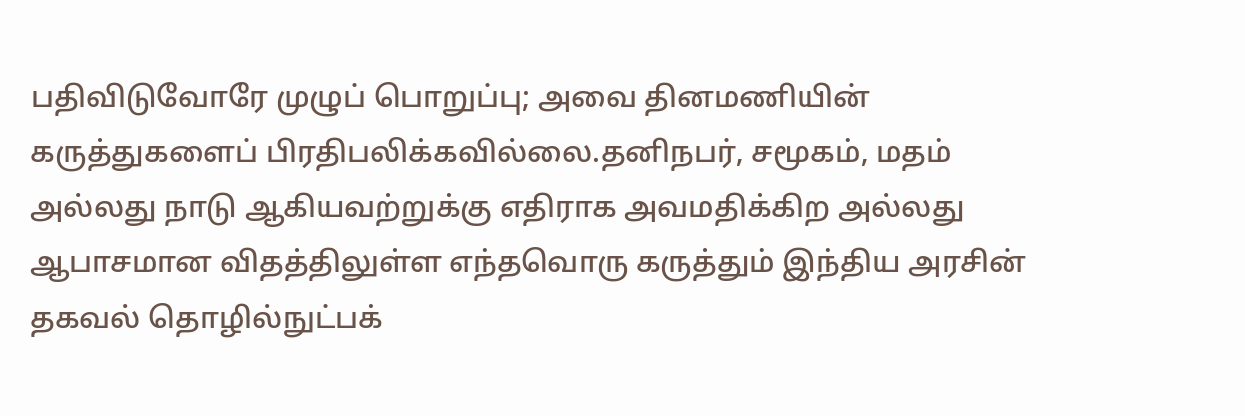பதிவிடுவோரே முழுப் பொறுப்பு; அவை தினமணியின் கருத்துகளைப் பிரதிபலிக்கவில்லை.தனிநபர், சமூகம், மதம் அல்லது நாடு ஆகியவற்றுக்கு எதிராக அவமதிக்கிற அல்லது ஆபாசமான விதத்திலுள்ள எந்தவொரு கருத்தும் இந்திய அரசின் தகவல் தொழில்நுட்பக்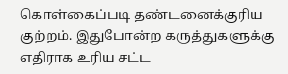கொள்கைப்படி தண்டனைக்குரிய குற்றம். இதுபோன்ற கருத்துகளுக்கு எதிராக உரிய சட்ட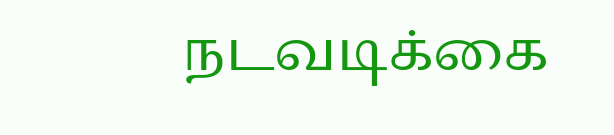நடவடிக்கை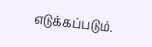எடுக்கப்படும்.